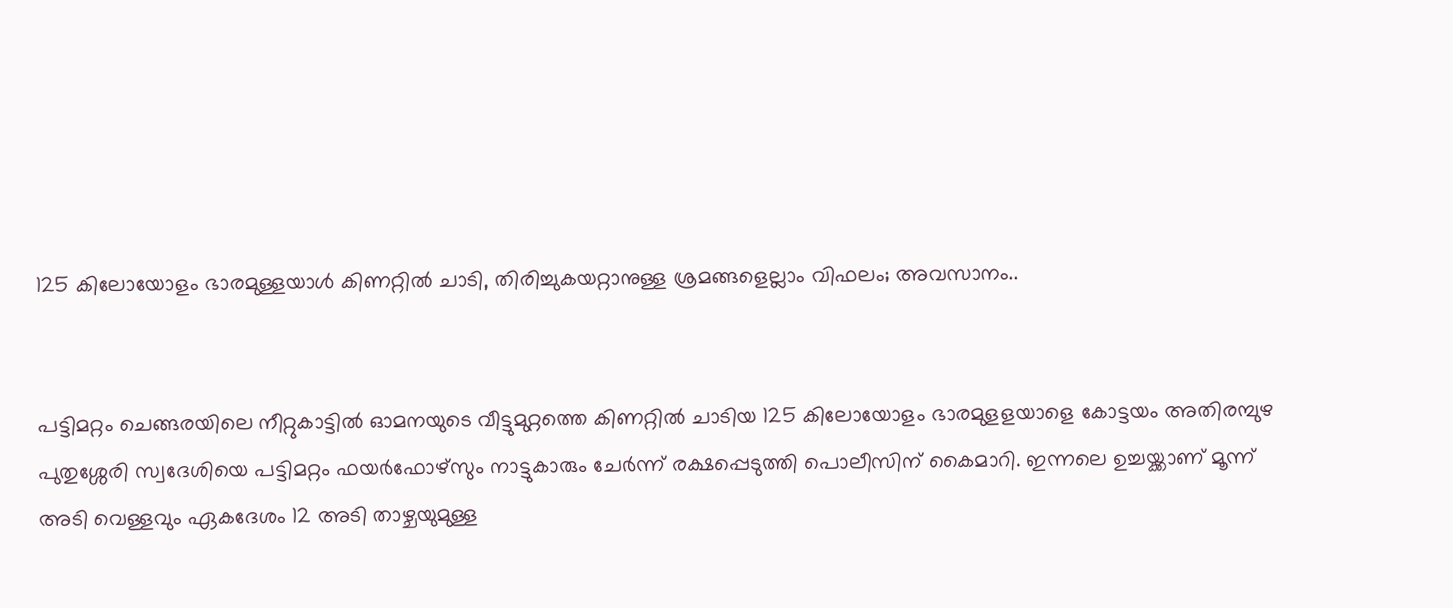125 കിലോയോളം ഭാരമുള്ളയാൾ കിണറ്റിൽ ചാടി, തിരിച്ചുകയറ്റാനുള്ള ശ്രമങ്ങളെല്ലാം വിഫലം; അവസാനം..


പട്ടിമറ്റം ചെങ്ങരയിലെ നീറ്റുകാട്ടിൽ ഓമനയുടെ വീട്ടുമുറ്റത്തെ കിണറ്റിൽ ചാടിയ 125 കിലോയോളം ഭാരമുളളയാളെ കോട്ടയം അതിരമ്പുഴ പുതുശ്ശേരി സ്വദേശിയെ പട്ടിമറ്റം ഫയർഫോഴ്സും നാട്ടുകാരും ചേർന്ന് രക്ഷപ്പെടുത്തി പൊലീസിന് കൈമാറി. ഇന്നലെ ഉച്ചയ്ക്കാണ് മൂന്ന് അടി വെള്ളവും ഏകദേശം 12 അടി താഴ്ചയുമുള്ള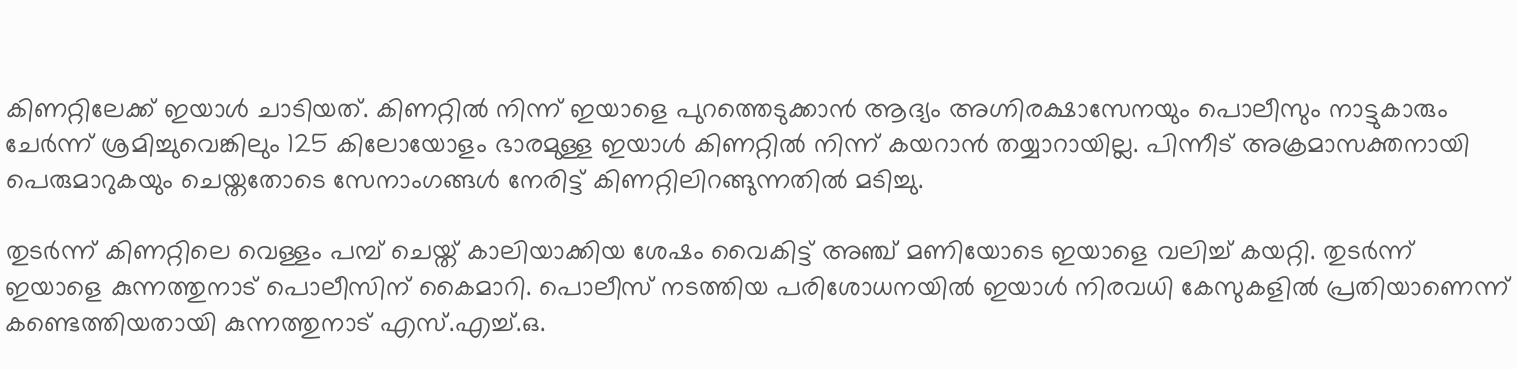കിണറ്റിലേക്ക് ഇയാൾ ചാടിയത്. കിണറ്റിൽ നിന്ന് ഇയാളെ പുറത്തെടുക്കാൻ ആദ്യം അഗ്നിരക്ഷാസേനയും പൊലീസും നാട്ടുകാരും ചേർന്ന് ശ്രമിച്ചുവെങ്കിലും 125 കിലോയോളം ഭാരമുള്ള ഇയാൾ കിണറ്റിൽ നിന്ന് കയറാൻ തയ്യാറായില്ല. പിന്നീട് അക്രമാസക്തനായി പെരുമാറുകയും ചെയ്തതോടെ സേനാംഗങ്ങൾ നേരിട്ട് കിണറ്റിലിറങ്ങുന്നതിൽ മടിച്ചു.

തുടർന്ന് കിണറ്റിലെ വെള്ളം പമ്പ് ചെയ്ത് കാലിയാക്കിയ ശേഷം വൈകിട്ട് അഞ്ച് മണിയോടെ ഇയാളെ വലിച്ച് കയറ്റി. തുടർന്ന് ഇയാളെ കുന്നത്തുനാട് പൊലീസിന് കൈമാറി. പൊലീസ് നടത്തിയ പരിശോധനയിൽ ഇയാൾ നിരവധി കേസുകളിൽ പ്രതിയാണെന്ന് കണ്ടെത്തിയതായി കുന്നത്തുനാട് എസ്.എച്ച്.ഒ.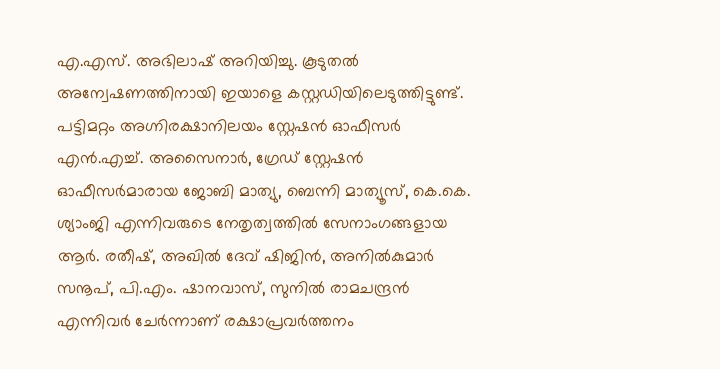എ.എസ്. അഭിലാഷ് അറിയിച്ചു. കൂടുതൽ അന്വേഷണത്തിനായി ഇയാളെ കസ്റ്റഡിയിലെടുത്തിട്ടുണ്ട്. പട്ടിമറ്റം അഗ്നിരക്ഷാനിലയം സ്റ്റേഷൻ ഓഫീസർ എൻ.എച്ച്. അസൈനാർ, ഗ്രേഡ് സ്റ്റേഷൻ ഓഫീസർമാരായ ജോബി മാത്യു, ബെന്നി മാത്യൂസ്, കെ.കെ. ശ്യാംജി എന്നിവരുടെ നേതൃത്വത്തിൽ സേനാംഗങ്ങളായ ആർ. രതീഷ്, അഖിൽ ദേവ് ഷിജിൻ, അനിൽകുമാർ സനൂപ്, പി.എം. ഷാനവാസ്, സുനിൽ രാമചന്ദ്രൻ എന്നിവർ ചേർന്നാണ് രക്ഷാപ്രവർത്തനം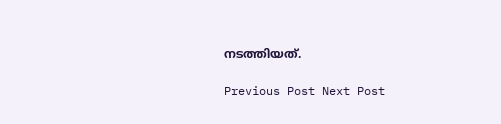നടത്തിയത്.

Previous Post Next Post